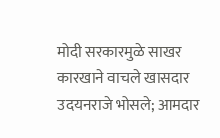मोदी सरकारमुळे साखर कारखाने वाचले खासदार उदयनराजे भोसले; आमदार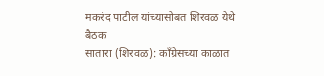मकरंद पाटील यांच्यासोबत शिरवळ येथे बैठक
सातारा (शिरवळ): काँग्रेसच्या काळात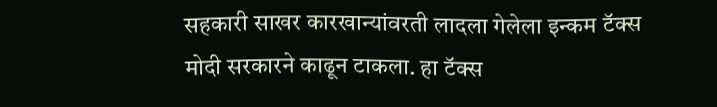सहकारी साखर कारखान्यांवरती लादला गेलेला इन्कम टॅक्स मोदी सरकारने काढून टाकला. हा टॅक्स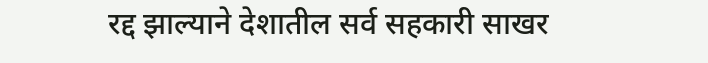रद्द झाल्याने देशातील सर्व सहकारी साखर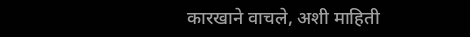कारखाने वाचले, अशी माहिती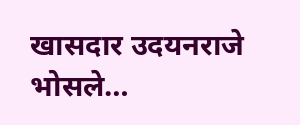खासदार उदयनराजे भोसले…